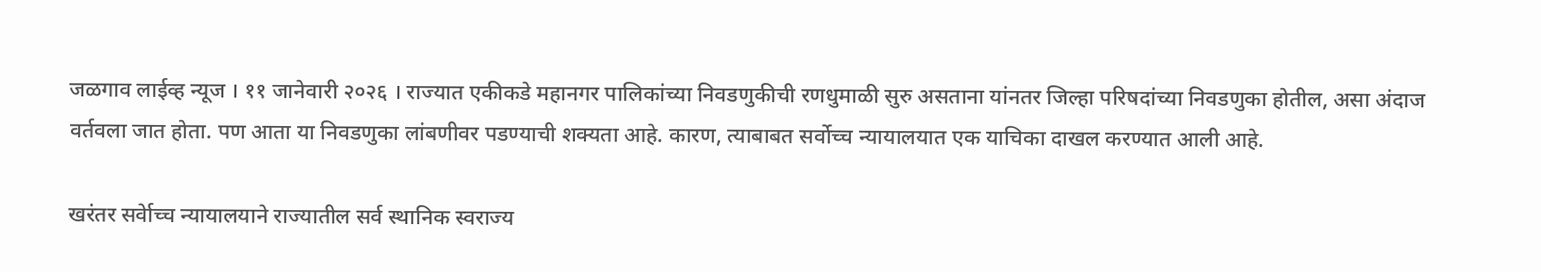जळगाव लाईव्ह न्यूज । ११ जानेवारी २०२६ । राज्यात एकीकडे महानगर पालिकांच्या निवडणुकीची रणधुमाळी सुरु असताना यांनतर जिल्हा परिषदांच्या निवडणुका होतील, असा अंदाज वर्तवला जात होता. पण आता या निवडणुका लांबणीवर पडण्याची शक्यता आहे. कारण, त्याबाबत सर्वोच्च न्यायालयात एक याचिका दाखल करण्यात आली आहे.

खरंतर सर्वेाच्च न्यायालयाने राज्यातील सर्व स्थानिक स्वराज्य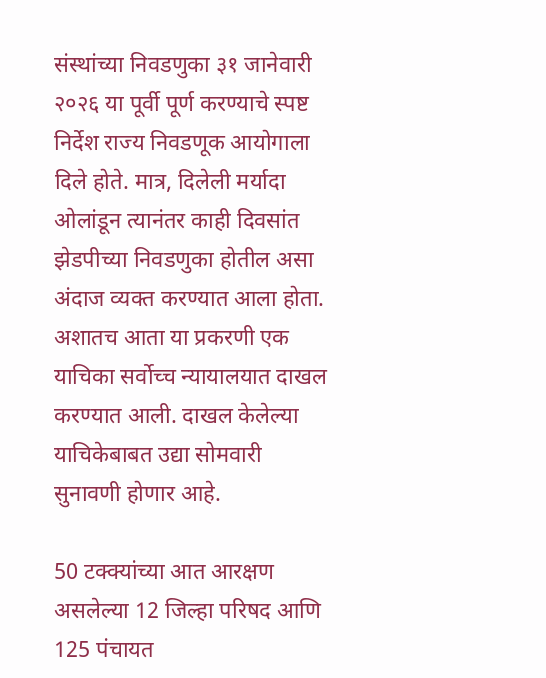संस्थांच्या निवडणुका ३१ जानेवारी २०२६ या पूर्वी पूर्ण करण्याचे स्पष्ट निर्देश राज्य निवडणूक आयोगाला दिले होते. मात्र, दिलेली मर्यादा ओलांडून त्यानंतर काही दिवसांत झेडपीच्या निवडणुका होतील असा अंदाज व्यक्त करण्यात आला होता. अशातच आता या प्रकरणी एक याचिका सर्वोच्च न्यायालयात दाखल करण्यात आली. दाखल केलेल्या याचिकेबाबत उद्या सोमवारी सुनावणी होणार आहे.

50 टक्क्यांच्या आत आरक्षण असलेल्या 12 जिल्हा परिषद आणि 125 पंचायत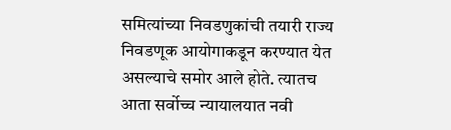समित्यांच्या निवडणुकांची तयारी राज्य निवडणूक आयोगाकडून करण्यात येत असल्याचे समोर आले होते. त्यातच आता सर्वोच्च न्यायालयात नवी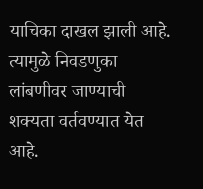याचिका दाखल झाली आहे. त्यामुळे निवडणुका लांबणीवर जाण्याची शक्यता वर्तवण्यात येत आहे.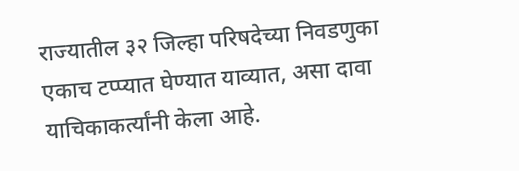राज्यातील ३२ जिल्हा परिषदेच्या निवडणुका एकाच टप्प्यात घेण्यात याव्यात, असा दावा याचिकाकर्त्यांनी केला आहे.